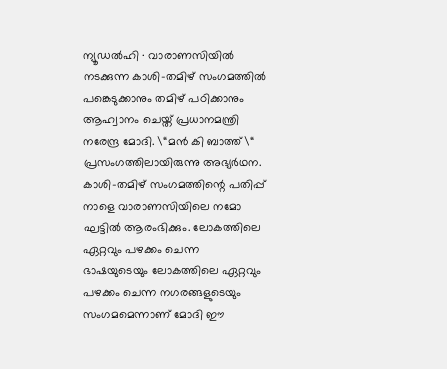ന്യൂഡൽഹി ∙ വാരാണസിയിൽ നടക്കുന്ന കാശി-തമിഴ് സംഗമത്തിൽ പങ്കെടുക്കാനും തമിഴ് പഠിക്കാനും ആഹ്വാനം ചെയ്ത് പ്രധാനമന്ത്രി നരേന്ദ്ര മോദി. \“മൻ കി ബാത്ത്\“ പ്രസംഗത്തിലായിരുന്നു അഭ്യർഥന. കാശി-തമിഴ് സംഗമത്തിന്റെ പതിപ്പ് നാളെ വാരാണസിയിലെ നമോ ഘട്ടിൽ ആരംഭിക്കും. ലോകത്തിലെ ഏറ്റവും പഴക്കം ചെന്ന ഭാഷയുടെയും ലോകത്തിലെ ഏറ്റവും പഴക്കം ചെന്ന നഗരങ്ങളുടെയും സംഗമമെന്നാണ് മോദി ഈ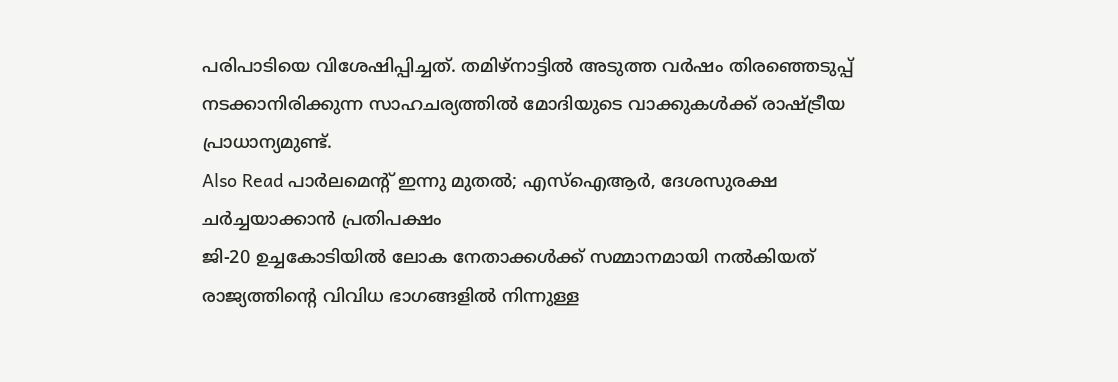പരിപാടിയെ വിശേഷിപ്പിച്ചത്. തമിഴ്നാട്ടിൽ അടുത്ത വർഷം തിരഞ്ഞെടുപ്പ് നടക്കാനിരിക്കുന്ന സാഹചര്യത്തിൽ മോദിയുടെ വാക്കുകൾക്ക് രാഷ്ട്രീയ പ്രാധാന്യമുണ്ട്.
Also Read പാർലമെന്റ് ഇന്നു മുതൽ; എസ്ഐആർ, ദേശസുരക്ഷ ചർച്ചയാക്കാൻ പ്രതിപക്ഷം
ജി-20 ഉച്ചകോടിയിൽ ലോക നേതാക്കൾക്ക് സമ്മാനമായി നൽകിയത് രാജ്യത്തിന്റെ വിവിധ ഭാഗങ്ങളിൽ നിന്നുള്ള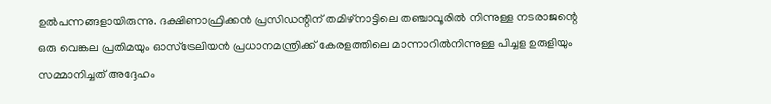ഉൽപന്നങ്ങളായിരുന്നു. ദക്ഷിണാഫ്രിക്കൻ പ്രസിഡന്റിന് തമിഴ്നാട്ടിലെ തഞ്ചാവൂരിൽ നിന്നുള്ള നടരാജന്റെ ഒരു വെങ്കല പ്രതിമയും ഓസ്ട്രേലിയൻ പ്രധാനമന്ത്രിക്ക് കേരളത്തിലെ മാന്നാറിൽനിന്നുള്ള പിച്ചള ഉരുളിയും സമ്മാനിച്ചത് അദ്ദേഹം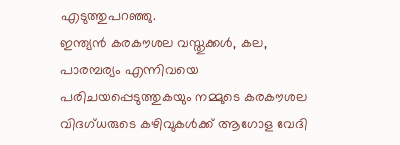എടുത്തുപറഞ്ഞു.
ഇന്ത്യൻ കരകൗശല വസ്തുക്കൾ, കല, പാരമ്പര്യം എന്നിവയെ പരിചയപ്പെടുത്തുകയും നമ്മുടെ കരകൗശല വിദഗ്ധരുടെ കഴിവുകൾക്ക് ആഗോള വേദി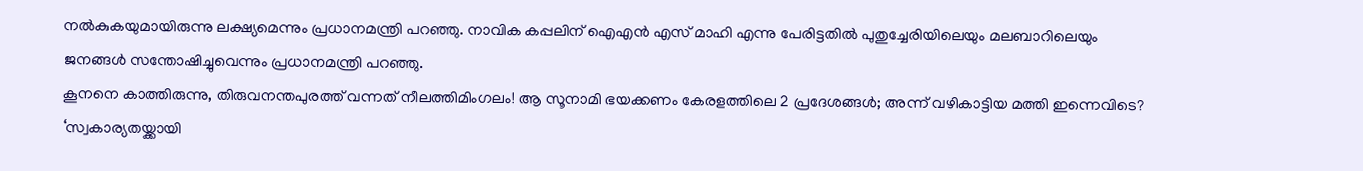നൽകുകയുമായിരുന്നു ലക്ഷ്യമെന്നും പ്രധാനമന്ത്രി പറഞ്ഞു. നാവിക കപ്പലിന് ഐഎൻ എസ് മാഹി എന്നു പേരിട്ടതിൽ പുതുച്ചേരിയിലെയും മലബാറിലെയും ജനങ്ങൾ സന്തോഷിച്ചുവെന്നും പ്രധാനമന്ത്രി പറഞ്ഞു.
കൂനനെ കാത്തിരുന്നു, തിരുവനന്തപുരത്ത് വന്നത് നീലത്തിമിംഗലം! ആ സൂനാമി ഭയക്കണം കേരളത്തിലെ 2 പ്രദേശങ്ങൾ; അന്ന് വഴികാട്ടിയ മത്തി ഇന്നെവിടെ?
‘സ്വകാര്യതയ്ക്കായി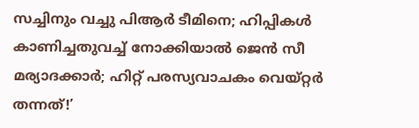സച്ചിനും വച്ചു പിആർ ടീമിനെ; ഹിപ്പികൾ കാണിച്ചതുവച്ച് നോക്കിയാൽ ജെൻ സീ മര്യാദക്കാർ; ഹിറ്റ് പരസ്യവാചകം വെയ്റ്റർ തന്നത്!’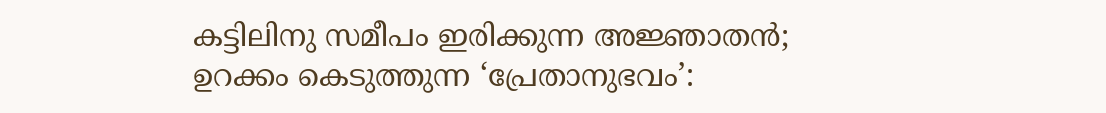കട്ടിലിനു സമീപം ഇരിക്കുന്ന അജ്ഞാതൻ; ഉറക്കം കെടുത്തുന്ന ‘പ്രേതാനുഭവം’: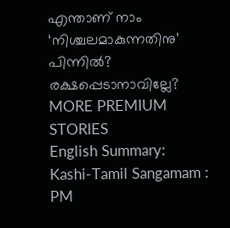എന്താണ് നാം ‘നിശ്ചലമാകുന്നതിനു’ പിന്നിൽ? രക്ഷപ്പെടാനാവില്ലേ?
MORE PREMIUM STORIES
English Summary:
Kashi-Tamil Sangamam : PM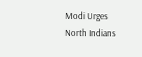Modi Urges North Indians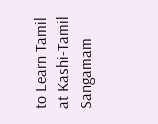to Learn Tamil at Kashi-Tamil Sangamam